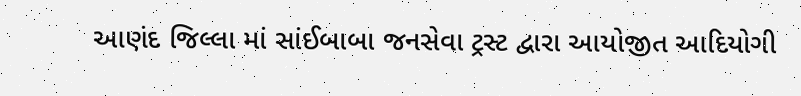આણંદ જિલ્લા માં સાંઈબાબા જનસેવા ટ્રસ્ટ દ્વારા આયોજીત આદિયોગી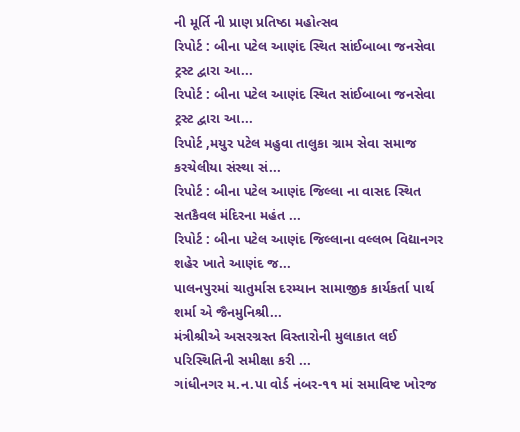ની મૂર્તિ ની પ્રાણ પ્રતિષ્ઠા મહોત્સવ
રિપોર્ટ : બીના પટેલ આણંદ સ્થિત સાંઈબાબા જનસેવા ટ્રસ્ટ દ્વારા આ...
રિપોર્ટ : બીના પટેલ આણંદ સ્થિત સાંઈબાબા જનસેવા ટ્રસ્ટ દ્વારા આ...
રિપોર્ટ ,મયુર પટેલ મહુવા તાલુકા ગ્રામ સેવા સમાજ કરચેલીયા સંસ્થા સં...
રિપોર્ટ : બીના પટેલ આણંદ જિલ્લા ના વાસદ સ્થિત સતકૈવલ મંદિરના મહંત ...
રિપોર્ટ : બીના પટેલ આણંદ જિલ્લાના વલ્લભ વિદ્યાનગર શહેર ખાતે આણંદ જ...
પાલનપુરમાં ચાતુર્માસ દરમ્યાન સામાજીક કાર્યકર્તા પાર્થ શર્મા એ જૈનમુનિશ્રી...
મંત્રીશ્રીએ અસરગ્રસ્ત વિસ્તારોની મુલાકાત લઈ પરિસ્થિતિની સમીક્ષા કરી ...
ગાંધીનગર મ.ન.પા વોર્ડ નંબર-૧૧ માં સમાવિષ્ટ ખોરજ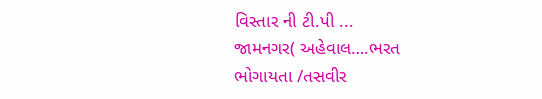વિસ્તાર ની ટી.પી ...
જામનગર( અહેવાલ….ભરત ભોગાયતા /તસવીર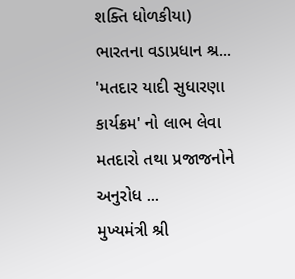શક્તિ ધોળકીયા) ભારતના વડાપ્રધાન શ્ર...
'મતદાર યાદી સુધારણા કાર્યક્રમ' નો લાભ લેવા મતદારો તથા પ્રજાજનોને અનુરોધ ...
મુખ્યમંત્રી શ્રી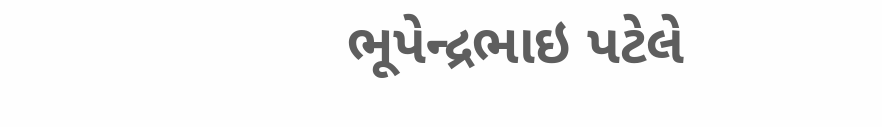ભૂપેન્દ્રભાઇ પટેલે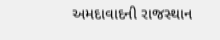અમદાવાદની રાજસ્થાન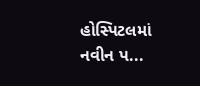હોસ્પિટલમાં નવીન પ...